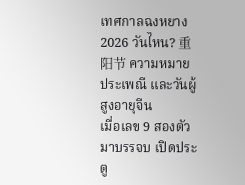เทศกาลฉงหยาง 2026 วันไหน? 重阳节 ความหมาย ประเพณี และวันผู้สูงอายุจีน
เมื่อเลข 9 สองตัวมาบรรจบ เปิดประตู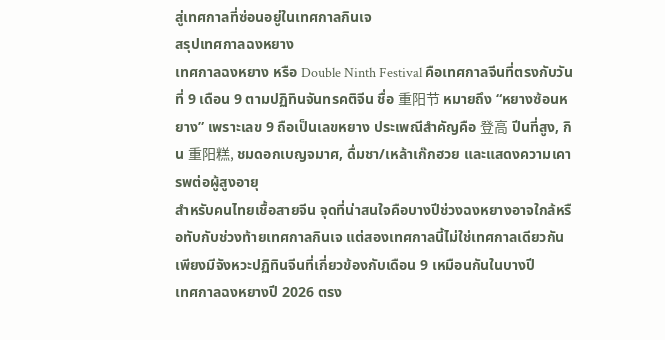สู่เทศกาลที่ซ่อนอยู่ในเทศกาลกินเจ
สรุปเทศกาลฉงหยาง
เทศกาลฉงหยาง หรือ Double Ninth Festival คือเทศกาลจีนที่ตรงกับวันที่ 9 เดือน 9 ตามปฏิทินจันทรคติจีน ชื่อ 重阳节 หมายถึง “หยางซ้อนหยาง” เพราะเลข 9 ถือเป็นเลขหยาง ประเพณีสำคัญคือ 登高 ปีนที่สูง, กิน 重阳糕, ชมดอกเบญจมาศ, ดื่มชา/เหล้าเก๊กฮวย และแสดงความเคารพต่อผู้สูงอายุ
สำหรับคนไทยเชื้อสายจีน จุดที่น่าสนใจคือบางปีช่วงฉงหยางอาจใกล้หรือทับกับช่วงท้ายเทศกาลกินเจ แต่สองเทศกาลนี้ไม่ใช่เทศกาลเดียวกัน เพียงมีจังหวะปฏิทินจีนที่เกี่ยวข้องกับเดือน 9 เหมือนกันในบางปี
เทศกาลฉงหยางปี 2026 ตรง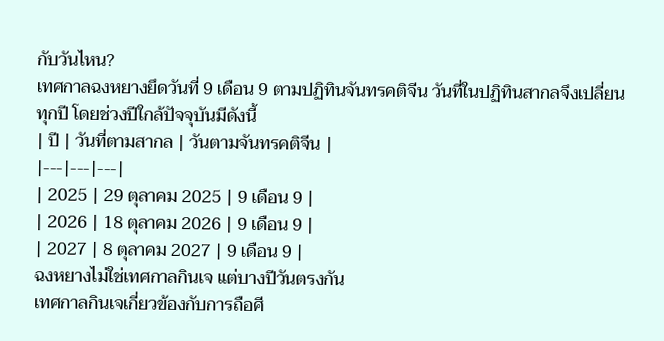กับวันไหน?
เทศกาลฉงหยางยึดวันที่ 9 เดือน 9 ตามปฏิทินจันทรคติจีน วันที่ในปฏิทินสากลจึงเปลี่ยนทุกปี โดยช่วงปีใกล้ปัจจุบันมีดังนี้
| ปี | วันที่ตามสากล | วันตามจันทรคติจีน |
|---|---|---|
| 2025 | 29 ตุลาคม 2025 | 9 เดือน 9 |
| 2026 | 18 ตุลาคม 2026 | 9 เดือน 9 |
| 2027 | 8 ตุลาคม 2027 | 9 เดือน 9 |
ฉงหยางไม่ใช่เทศกาลกินเจ แต่บางปีวันตรงกัน
เทศกาลกินเจเกี่ยวข้องกับการถือศี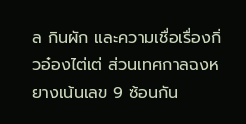ล กินผัก และความเชื่อเรื่องกิ่วอ๋องไต่เต่ ส่วนเทศกาลฉงหยางเน้นเลข 9 ซ้อนกัน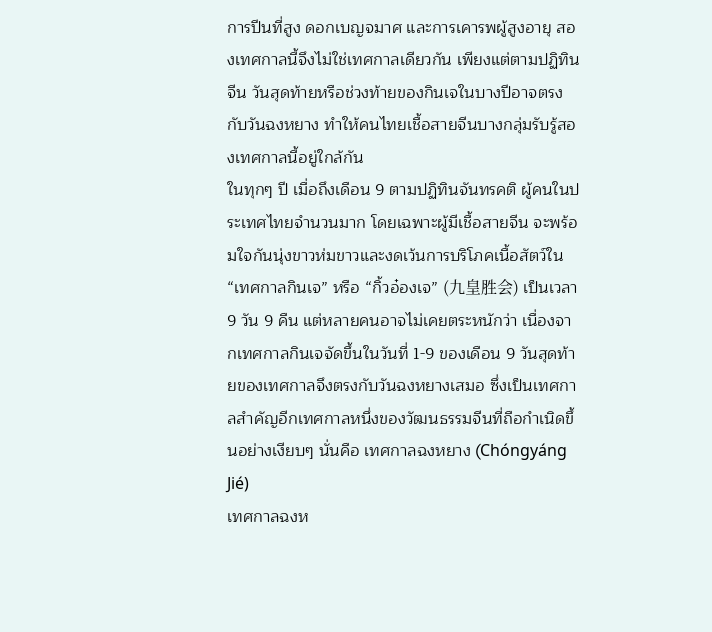การปีนที่สูง ดอกเบญจมาศ และการเคารพผู้สูงอายุ สองเทศกาลนี้จึงไม่ใช่เทศกาลเดียวกัน เพียงแต่ตามปฏิทินจีน วันสุดท้ายหรือช่วงท้ายของกินเจในบางปีอาจตรงกับวันฉงหยาง ทำให้คนไทยเชื้อสายจีนบางกลุ่มรับรู้สองเทศกาลนี้อยู่ใกล้กัน
ในทุกๆ ปี เมื่อถึงเดือน 9 ตามปฏิทินจันทรคติ ผู้คนในประเทศไทยจำนวนมาก โดยเฉพาะผู้มีเชื้อสายจีน จะพร้อมใจกันนุ่งขาวห่มขาวและงดเว้นการบริโภคเนื้อสัตว์ใน “เทศกาลกินเจ” หรือ “กิ้วอ๋องเจ” (九皇胜会) เป็นเวลา 9 วัน 9 คืน แต่หลายคนอาจไม่เคยตระหนักว่า เนื่องจากเทศกาลกินเจจัดขึ้นในวันที่ 1-9 ของเดือน 9 วันสุดท้ายของเทศกาลจึงตรงกับวันฉงหยางเสมอ ซึ่งเป็นเทศกาลสำคัญอีกเทศกาลหนึ่งของวัฒนธรรมจีนที่ถือกำเนิดขึ้นอย่างเงียบๆ นั่นคือ เทศกาลฉงหยาง (Chóngyáng Jié)
เทศกาลฉงห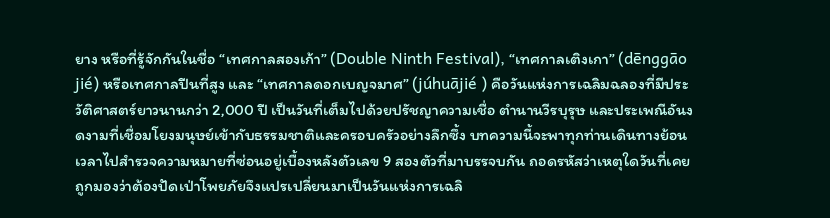ยาง หรือที่รู้จักกันในชื่อ “เทศกาลสองเก้า” (Double Ninth Festival), “เทศกาลเติงเกา” (dēnggāo jié) หรือเทศกาลปีนที่สูง และ “เทศกาลดอกเบญจมาศ” (júhuājié ) คือวันแห่งการเฉลิมฉลองที่มีประวัติศาสตร์ยาวนานกว่า 2,000 ปี เป็นวันที่เต็มไปด้วยปรัชญาความเชื่อ ตำนานวีรบุรุษ และประเพณีอันงดงามที่เชื่อมโยงมนุษย์เข้ากับธรรมชาติและครอบครัวอย่างลึกซึ้ง บทความนี้จะพาทุกท่านเดินทางย้อนเวลาไปสำรวจความหมายที่ซ่อนอยู่เบื้องหลังตัวเลข 9 สองตัวที่มาบรรจบกัน ถอดรหัสว่าเหตุใดวันที่เคยถูกมองว่าต้องปัดเป่าโพยภัยจึงแปรเปลี่ยนมาเป็นวันแห่งการเฉลิ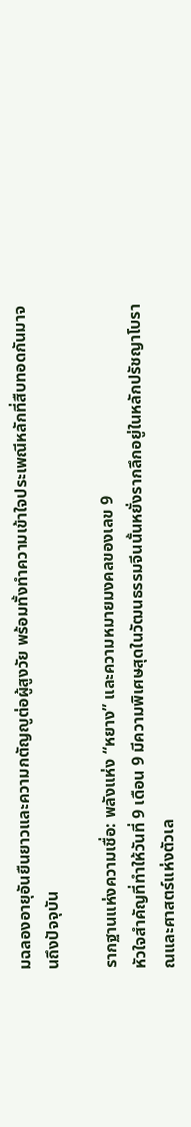มฉลองอายุอันยืนยาวและความกตัญญูต่อผู้สูงวัย พร้อมทั้งทำความเข้าใจประเพณีหลักที่สืบทอดกันมาจนถึงปัจจุบัน

รากฐานแห่งความเชื่อ: พลังแห่ง “หยาง” และความหมายมงคลของเลข 9
หัวใจสำคัญที่ทำให้วันที่ 9 เดือน 9 มีความพิเศษสุดในวัฒนธรรมจีนนั้นหยั่งรากลึกอยู่ในหลักปรัชญาโบราณและศาสตร์แห่งตัวเล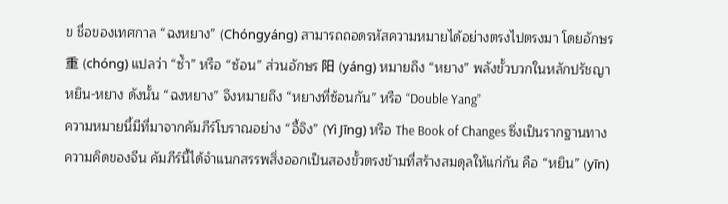ข ชื่อของเทศกาล “ฉงหยาง” (Chóngyáng) สามารถถอดรหัสความหมายได้อย่างตรงไปตรงมา โดยอักษร 重 (chóng) แปลว่า “ซ้ำ” หรือ “ซ้อน” ส่วนอักษร 阳 (yáng) หมายถึง “หยาง” พลังขั้วบวกในหลักปรัชญาหยิน-หยาง ดังนั้น “ฉงหยาง” จึงหมายถึง “หยางที่ซ้อนกัน” หรือ “Double Yang”
ความหมายนี้มีที่มาจากคัมภีร์โบราณอย่าง “อี้จิง” (Yì Jīng) หรือ The Book of Changes ซึ่งเป็นรากฐานทางความคิดของจีน คัมภีร์นี้ได้จำแนกสรรพสิ่งออกเป็นสองขั้วตรงข้ามที่สร้างสมดุลให้แก่กัน คือ “หยิน” (yīn)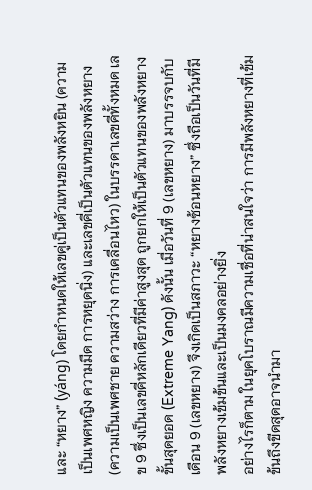และ “หยาง” (yáng) โดยกำหนดให้เลขคู่เป็นตัวแทนของพลังหยิน (ความเป็นเพศหญิง ความมืด การหยุดนิ่ง) และเลขคี่เป็นตัวแทนของพลังหยาง (ความเป็นเพศชาย ความสว่าง การเคลื่อนไหว) ในบรรดาเลขคี่ทั้งหมด เลข 9 ซึ่งเป็นเลขคี่หลักเดียวที่มีค่าสูงสุด ถูกยกให้เป็นตัวแทนของพลังหยางขั้นสุดยอด (Extreme Yang) ดังนั้น เมื่อวันที่ 9 (เลขหยาง) มาบรรจบกับเดือน 9 (เลขหยาง) จึงเกิดเป็นสภาวะ “หยางซ้อนหยาง” ซึ่งถือเป็นวันที่มีพลังหยางเข้มข้นและเป็นมงคลอย่างยิ่ง
อย่างไรก็ตาม ในยุคโบราณมีความเชื่อที่น่าสนใจว่า การมีพลังหยางที่เข้มข้นถึงขีดสุดอาจนำมา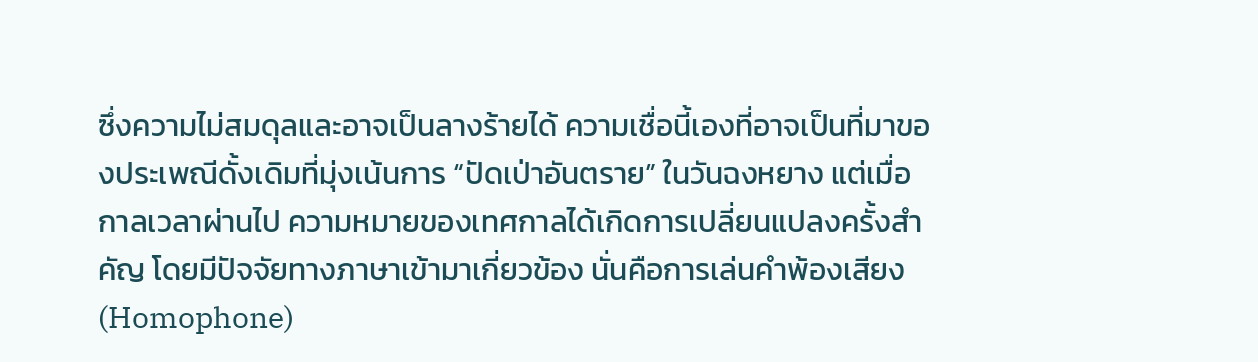ซึ่งความไม่สมดุลและอาจเป็นลางร้ายได้ ความเชื่อนี้เองที่อาจเป็นที่มาของประเพณีดั้งเดิมที่มุ่งเน้นการ “ปัดเป่าอันตราย” ในวันฉงหยาง แต่เมื่อกาลเวลาผ่านไป ความหมายของเทศกาลได้เกิดการเปลี่ยนแปลงครั้งสำคัญ โดยมีปัจจัยทางภาษาเข้ามาเกี่ยวข้อง นั่นคือการเล่นคำพ้องเสียง (Homophone)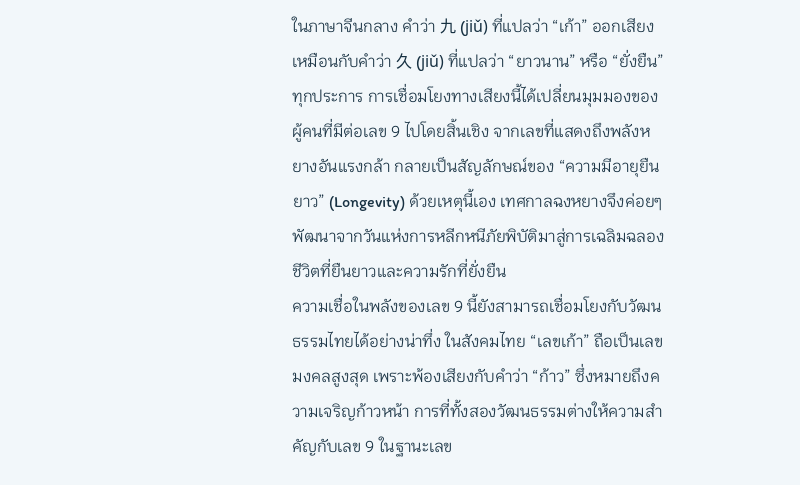ในภาษาจีนกลาง คำว่า 九 (jiǔ) ที่แปลว่า “เก้า” ออกเสียงเหมือนกับคำว่า 久 (jiǔ) ที่แปลว่า “ยาวนาน” หรือ “ยั่งยืน” ทุกประการ การเชื่อมโยงทางเสียงนี้ได้เปลี่ยนมุมมองของผู้คนที่มีต่อเลข 9 ไปโดยสิ้นเชิง จากเลขที่แสดงถึงพลังหยางอันแรงกล้า กลายเป็นสัญลักษณ์ของ “ความมีอายุยืนยาว” (Longevity) ด้วยเหตุนี้เอง เทศกาลฉงหยางจึงค่อยๆ พัฒนาจากวันแห่งการหลีกหนีภัยพิบัติมาสู่การเฉลิมฉลองชีวิตที่ยืนยาวและความรักที่ยั่งยืน
ความเชื่อในพลังของเลข 9 นี้ยังสามารถเชื่อมโยงกับวัฒนธรรมไทยได้อย่างน่าทึ่ง ในสังคมไทย “เลขเก้า” ถือเป็นเลขมงคลสูงสุด เพราะพ้องเสียงกับคำว่า “ก้าว” ซึ่งหมายถึงความเจริญก้าวหน้า การที่ทั้งสองวัฒนธรรมต่างให้ความสำคัญกับเลข 9 ในฐานะเลข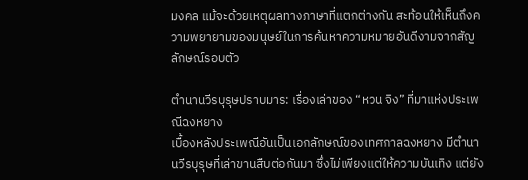มงคล แม้จะด้วยเหตุผลทางภาษาที่แตกต่างกัน สะท้อนให้เห็นถึงความพยายามของมนุษย์ในการค้นหาความหมายอันดีงามจากสัญลักษณ์รอบตัว

ตำนานวีรบุรุษปราบมาร: เรื่องเล่าของ “หวน จิง” ที่มาแห่งประเพณีฉงหยาง
เบื้องหลังประเพณีอันเป็นเอกลักษณ์ของเทศกาลฉงหยาง มีตำนานวีรบุรุษที่เล่าขานสืบต่อกันมา ซึ่งไม่เพียงแต่ให้ความบันเทิง แต่ยัง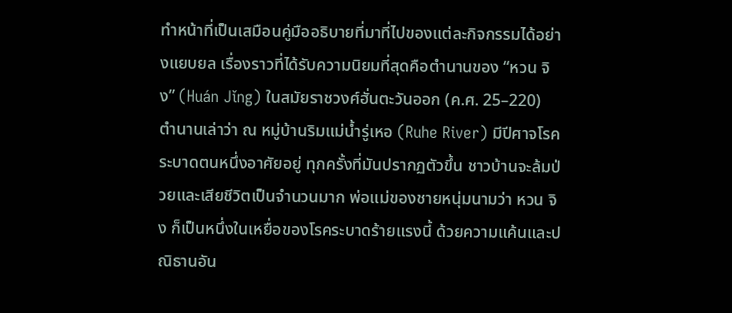ทำหน้าที่เป็นเสมือนคู่มืออธิบายที่มาที่ไปของแต่ละกิจกรรมได้อย่างแยบยล เรื่องราวที่ได้รับความนิยมที่สุดคือตำนานของ “หวน จิง” (Huán Jǐng) ในสมัยราชวงศ์ฮั่นตะวันออก (ค.ศ. 25–220)
ตำนานเล่าว่า ณ หมู่บ้านริมแม่น้ำรู่เหอ (Ruhe River) มีปีศาจโรคระบาดตนหนึ่งอาศัยอยู่ ทุกครั้งที่มันปรากฏตัวขึ้น ชาวบ้านจะล้มป่วยและเสียชีวิตเป็นจำนวนมาก พ่อแม่ของชายหนุ่มนามว่า หวน จิง ก็เป็นหนึ่งในเหยื่อของโรคระบาดร้ายแรงนี้ ด้วยความแค้นและปณิธานอัน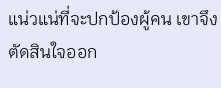แน่วแน่ที่จะปกป้องผู้คน เขาจึงตัดสินใจออก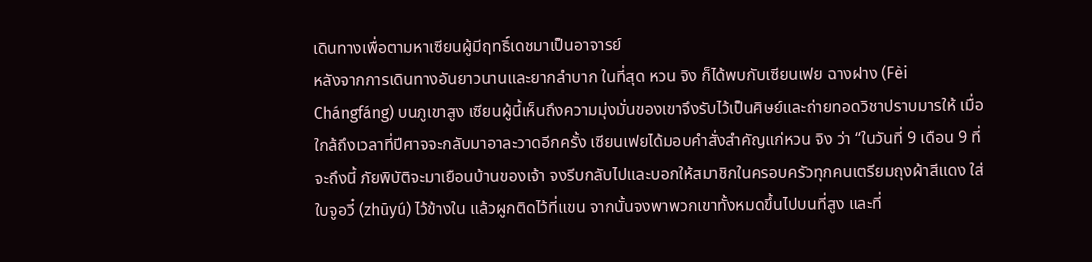เดินทางเพื่อตามหาเซียนผู้มีฤทธิ์เดชมาเป็นอาจารย์
หลังจากการเดินทางอันยาวนานและยากลำบาก ในที่สุด หวน จิง ก็ได้พบกับเซียนเฟย ฉางฝาง (Fèi Chángfáng) บนภูเขาสูง เซียนผู้นี้เห็นถึงความมุ่งมั่นของเขาจึงรับไว้เป็นศิษย์และถ่ายทอดวิชาปราบมารให้ เมื่อใกล้ถึงเวลาที่ปีศาจจะกลับมาอาละวาดอีกครั้ง เซียนเฟยได้มอบคำสั่งสำคัญแก่หวน จิง ว่า “ในวันที่ 9 เดือน 9 ที่จะถึงนี้ ภัยพิบัติจะมาเยือนบ้านของเจ้า จงรีบกลับไปและบอกให้สมาชิกในครอบครัวทุกคนเตรียมถุงผ้าสีแดง ใส่ใบจูอวี๋ (zhūyú) ไว้ข้างใน แล้วผูกติดไว้ที่แขน จากนั้นจงพาพวกเขาทั้งหมดขึ้นไปบนที่สูง และที่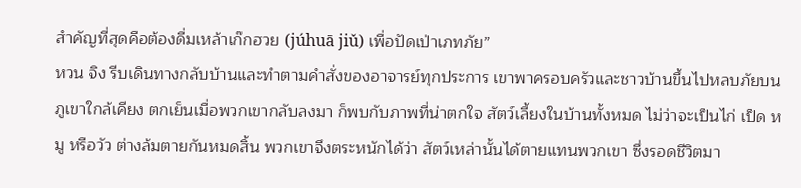สำคัญที่สุดคือต้องดื่มเหล้าเก๊กฮวย (júhuā jiǔ) เพื่อปัดเป่าเภทภัย”
หวน จิง รีบเดินทางกลับบ้านและทำตามคำสั่งของอาจารย์ทุกประการ เขาพาครอบครัวและชาวบ้านขึ้นไปหลบภัยบนภูเขาใกล้เคียง ตกเย็นเมื่อพวกเขากลับลงมา ก็พบกับภาพที่น่าตกใจ สัตว์เลี้ยงในบ้านทั้งหมด ไม่ว่าจะเป็นไก่ เป็ด หมู หรือวัว ต่างล้มตายกันหมดสิ้น พวกเขาจึงตระหนักได้ว่า สัตว์เหล่านั้นได้ตายแทนพวกเขา ซึ่งรอดชีวิตมา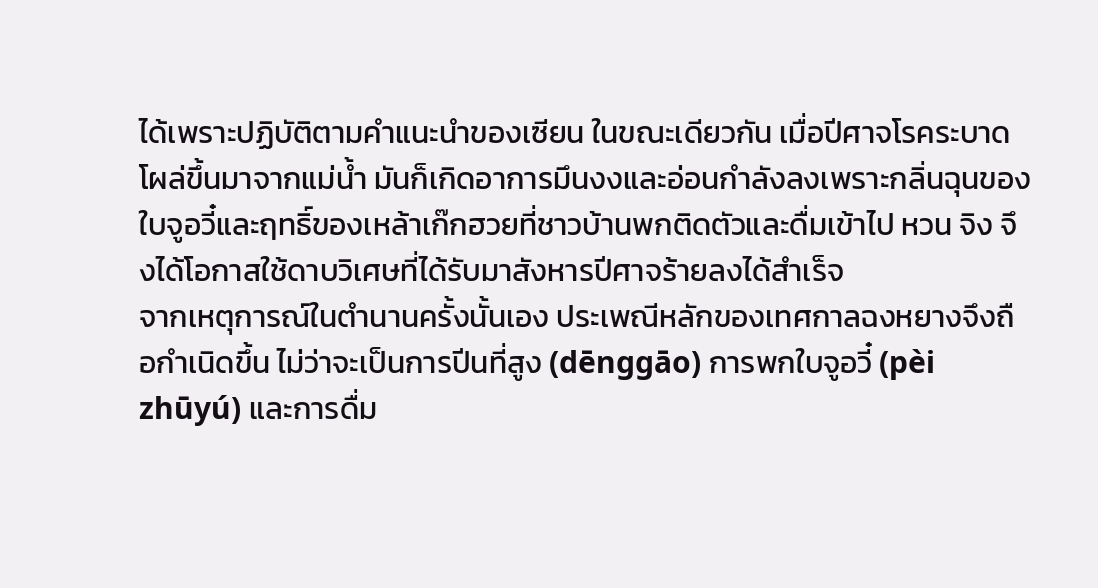ได้เพราะปฏิบัติตามคำแนะนำของเซียน ในขณะเดียวกัน เมื่อปีศาจโรคระบาดโผล่ขึ้นมาจากแม่น้ำ มันก็เกิดอาการมึนงงและอ่อนกำลังลงเพราะกลิ่นฉุนของใบจูอวี๋และฤทธิ์ของเหล้าเก๊กฮวยที่ชาวบ้านพกติดตัวและดื่มเข้าไป หวน จิง จึงได้โอกาสใช้ดาบวิเศษที่ได้รับมาสังหารปีศาจร้ายลงได้สำเร็จ
จากเหตุการณ์ในตำนานครั้งนั้นเอง ประเพณีหลักของเทศกาลฉงหยางจึงถือกำเนิดขึ้น ไม่ว่าจะเป็นการปีนที่สูง (dēnggāo) การพกใบจูอวี๋ (pèi zhūyú) และการดื่ม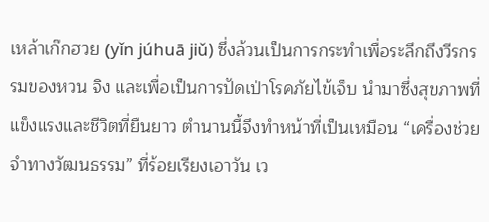เหล้าเก๊กฮวย (yǐn júhuā jiǔ) ซึ่งล้วนเป็นการกระทำเพื่อระลึกถึงวีรกรรมของหวน จิง และเพื่อเป็นการปัดเป่าโรคภัยไข้เจ็บ นำมาซึ่งสุขภาพที่แข็งแรงและชีวิตที่ยืนยาว ตำนานนี้จึงทำหน้าที่เป็นเหมือน “เครื่องช่วยจำทางวัฒนธรรม” ที่ร้อยเรียงเอาวัน เว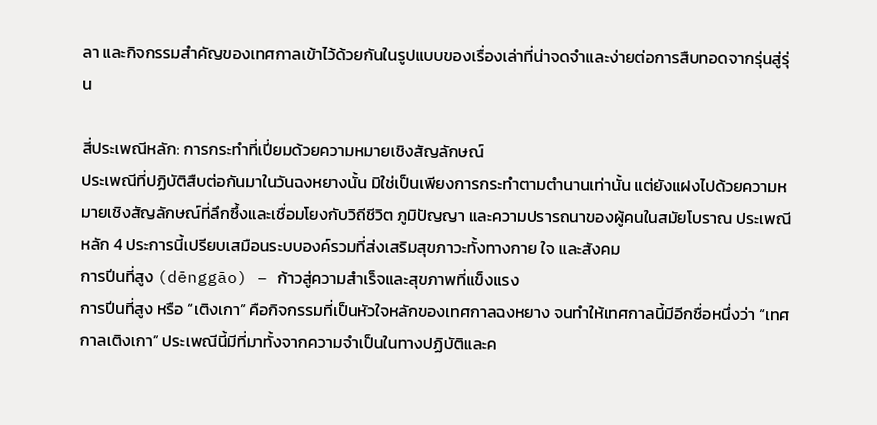ลา และกิจกรรมสำคัญของเทศกาลเข้าไว้ด้วยกันในรูปแบบของเรื่องเล่าที่น่าจดจำและง่ายต่อการสืบทอดจากรุ่นสู่รุ่น

สี่ประเพณีหลัก: การกระทำที่เปี่ยมด้วยความหมายเชิงสัญลักษณ์
ประเพณีที่ปฏิบัติสืบต่อกันมาในวันฉงหยางนั้น มิใช่เป็นเพียงการกระทำตามตำนานเท่านั้น แต่ยังแฝงไปด้วยความหมายเชิงสัญลักษณ์ที่ลึกซึ้งและเชื่อมโยงกับวิถีชีวิต ภูมิปัญญา และความปรารถนาของผู้คนในสมัยโบราณ ประเพณีหลัก 4 ประการนี้เปรียบเสมือนระบบองค์รวมที่ส่งเสริมสุขภาวะทั้งทางกาย ใจ และสังคม
การปีนที่สูง (dēnggāo) – ก้าวสู่ความสำเร็จและสุขภาพที่แข็งแรง
การปีนที่สูง หรือ “เติงเกา” คือกิจกรรมที่เป็นหัวใจหลักของเทศกาลฉงหยาง จนทำให้เทศกาลนี้มีอีกชื่อหนึ่งว่า “เทศกาลเติงเกา” ประเพณีนี้มีที่มาทั้งจากความจำเป็นในทางปฏิบัติและค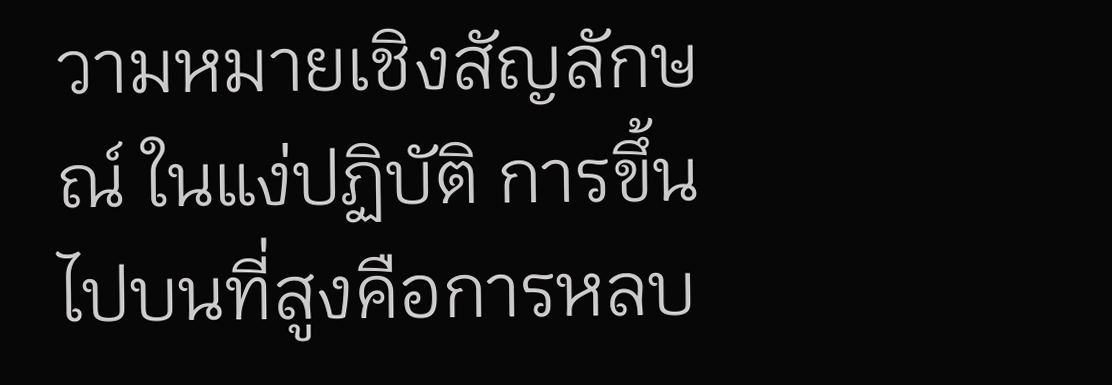วามหมายเชิงสัญลักษณ์ ในแง่ปฏิบัติ การขึ้นไปบนที่สูงคือการหลบ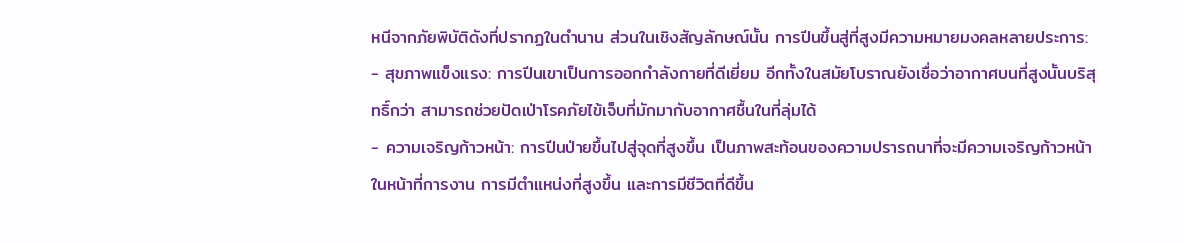หนีจากภัยพิบัติดังที่ปรากฏในตำนาน ส่วนในเชิงสัญลักษณ์นั้น การปีนขึ้นสู่ที่สูงมีความหมายมงคลหลายประการ:
- สุขภาพแข็งแรง: การปีนเขาเป็นการออกกำลังกายที่ดีเยี่ยม อีกทั้งในสมัยโบราณยังเชื่อว่าอากาศบนที่สูงนั้นบริสุทธิ์กว่า สามารถช่วยปัดเป่าโรคภัยไข้เจ็บที่มักมากับอากาศชื้นในที่ลุ่มได้
- ความเจริญก้าวหน้า: การปีนป่ายขึ้นไปสู่จุดที่สูงขึ้น เป็นภาพสะท้อนของความปรารถนาที่จะมีความเจริญก้าวหน้าในหน้าที่การงาน การมีตำแหน่งที่สูงขึ้น และการมีชีวิตที่ดีขึ้น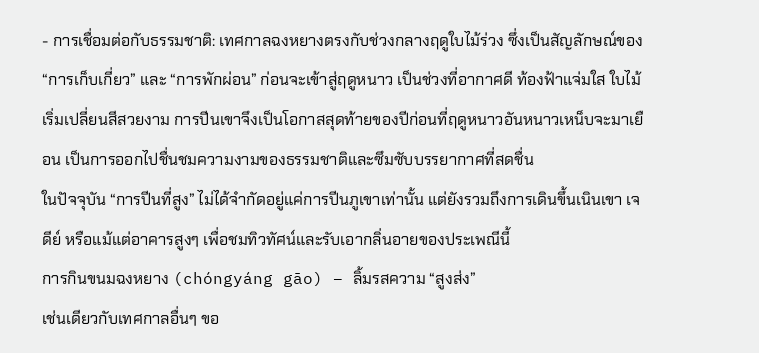- การเชื่อมต่อกับธรรมชาติ: เทศกาลฉงหยางตรงกับช่วงกลางฤดูใบไม้ร่วง ซึ่งเป็นสัญลักษณ์ของ “การเก็บเกี่ยว” และ “การพักผ่อน” ก่อนจะเข้าสู่ฤดูหนาว เป็นช่วงที่อากาศดี ท้องฟ้าแจ่มใส ใบไม้เริ่มเปลี่ยนสีสวยงาม การปีนเขาจึงเป็นโอกาสสุดท้ายของปีก่อนที่ฤดูหนาวอันหนาวเหน็บจะมาเยือน เป็นการออกไปชื่นชมความงามของธรรมชาติและซึมซับบรรยากาศที่สดชื่น
ในปัจจุบัน “การปีนที่สูง” ไม่ได้จำกัดอยู่แค่การปีนภูเขาเท่านั้น แต่ยังรวมถึงการเดินขึ้นเนินเขา เจดีย์ หรือแม้แต่อาคารสูงๆ เพื่อชมทิวทัศน์และรับเอากลิ่นอายของประเพณีนี้
การกินขนมฉงหยาง (chóngyáng gāo) – ลิ้มรสความ “สูงส่ง”
เช่นเดียวกับเทศกาลอื่นๆ ขอ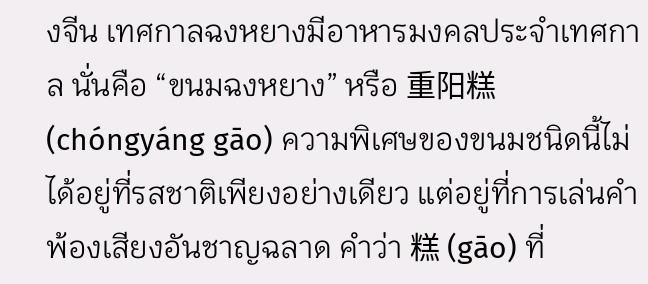งจีน เทศกาลฉงหยางมีอาหารมงคลประจำเทศกาล นั่นคือ “ขนมฉงหยาง” หรือ 重阳糕 (chóngyáng gāo) ความพิเศษของขนมชนิดนี้ไม่ได้อยู่ที่รสชาติเพียงอย่างเดียว แต่อยู่ที่การเล่นคำพ้องเสียงอันชาญฉลาด คำว่า 糕 (gāo) ที่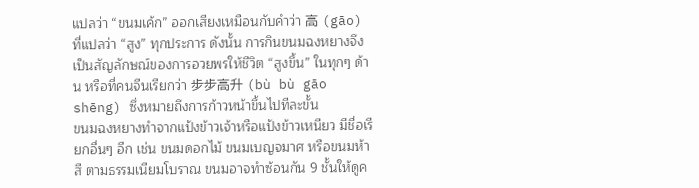แปลว่า “ขนมเค้ก” ออกเสียงเหมือนกับคำว่า 高 (gāo) ที่แปลว่า “สูง” ทุกประการ ดังนั้น การกินขนมฉงหยางจึงเป็นสัญลักษณ์ของการอวยพรให้ชีวิต “สูงขึ้น” ในทุกๆ ด้าน หรือที่คนจีนเรียกว่า 步步高升 (bù bù gāo shēng) ซึ่งหมายถึงการก้าวหน้าขึ้นไปทีละขั้น
ขนมฉงหยางทำจากแป้งข้าวเจ้าหรือแป้งข้าวเหนียว มีชื่อเรียกอื่นๆ อีก เช่น ขนมดอกไม้ ขนมเบญจมาศ หรือขนมห้าสี ตามธรรมเนียมโบราณ ขนมอาจทำซ้อนกัน 9 ชั้นให้ดูค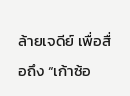ล้ายเจดีย์ เพื่อสื่อถึง “เก้าซ้อ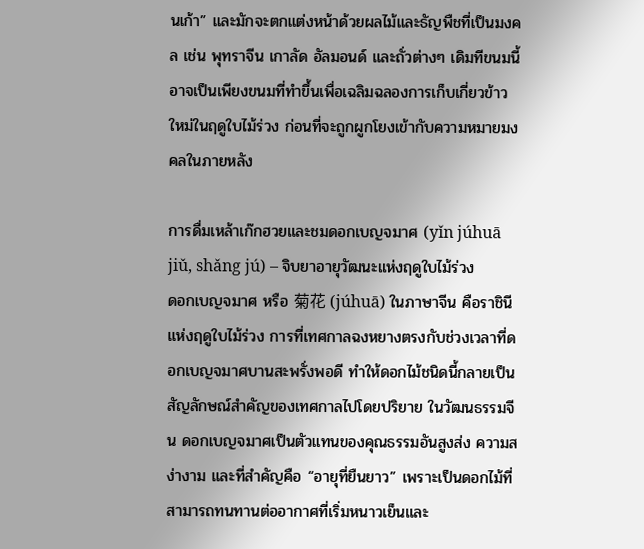นเก้า” และมักจะตกแต่งหน้าด้วยผลไม้และธัญพืชที่เป็นมงคล เช่น พุทราจีน เกาลัด อัลมอนด์ และถั่วต่างๆ เดิมทีขนมนี้อาจเป็นเพียงขนมที่ทำขึ้นเพื่อเฉลิมฉลองการเก็บเกี่ยวข้าวใหม่ในฤดูใบไม้ร่วง ก่อนที่จะถูกผูกโยงเข้ากับความหมายมงคลในภายหลัง

การดื่มเหล้าเก๊กฮวยและชมดอกเบญจมาศ (yǐn júhuā jiǔ, shǎng jú) – จิบยาอายุวัฒนะแห่งฤดูใบไม้ร่วง
ดอกเบญจมาศ หรือ 菊花 (júhuā) ในภาษาจีน คือราชินีแห่งฤดูใบไม้ร่วง การที่เทศกาลฉงหยางตรงกับช่วงเวลาที่ดอกเบญจมาศบานสะพรั่งพอดี ทำให้ดอกไม้ชนิดนี้กลายเป็นสัญลักษณ์สำคัญของเทศกาลไปโดยปริยาย ในวัฒนธรรมจีน ดอกเบญจมาศเป็นตัวแทนของคุณธรรมอันสูงส่ง ความสง่างาม และที่สำคัญคือ “อายุที่ยืนยาว” เพราะเป็นดอกไม้ที่สามารถทนทานต่ออากาศที่เริ่มหนาวเย็นและ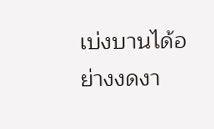เบ่งบานได้อย่างงดงา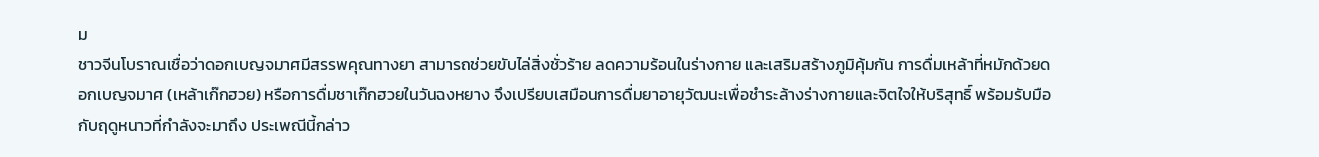ม
ชาวจีนโบราณเชื่อว่าดอกเบญจมาศมีสรรพคุณทางยา สามารถช่วยขับไล่สิ่งชั่วร้าย ลดความร้อนในร่างกาย และเสริมสร้างภูมิคุ้มกัน การดื่มเหล้าที่หมักด้วยดอกเบญจมาศ (เหล้าเก๊กฮวย) หรือการดื่มชาเก๊กฮวยในวันฉงหยาง จึงเปรียบเสมือนการดื่มยาอายุวัฒนะเพื่อชำระล้างร่างกายและจิตใจให้บริสุทธิ์ พร้อมรับมือกับฤดูหนาวที่กำลังจะมาถึง ประเพณีนี้กล่าว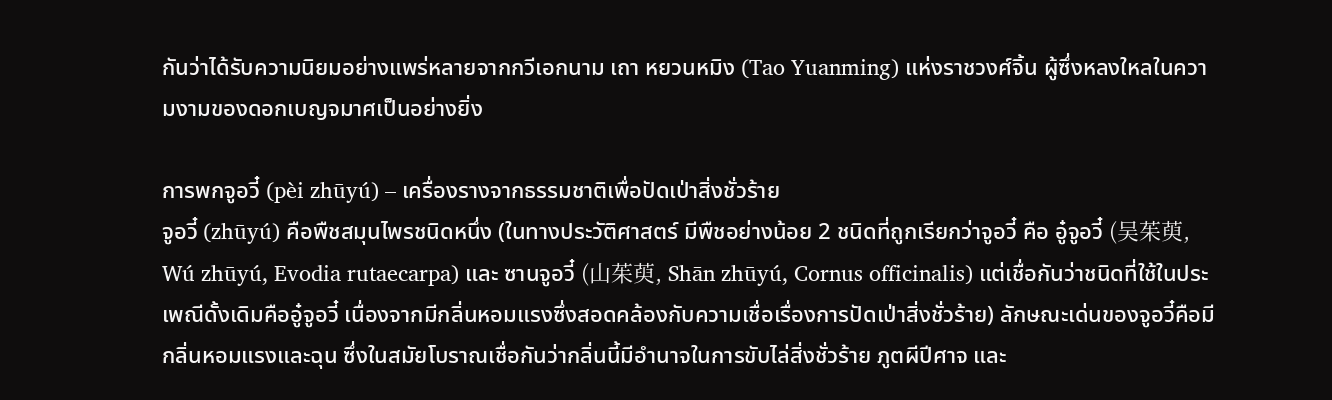กันว่าได้รับความนิยมอย่างแพร่หลายจากกวีเอกนาม เถา หยวนหมิง (Tao Yuanming) แห่งราชวงศ์จิ้น ผู้ซึ่งหลงใหลในความงามของดอกเบญจมาศเป็นอย่างยิ่ง

การพกจูอวี๋ (pèi zhūyú) – เครื่องรางจากธรรมชาติเพื่อปัดเป่าสิ่งชั่วร้าย
จูอวี๋ (zhūyú) คือพืชสมุนไพรชนิดหนึ่ง (ในทางประวัติศาสตร์ มีพืชอย่างน้อย 2 ชนิดที่ถูกเรียกว่าจูอวี๋ คือ อู๋จูอวี๋ (吴茱萸, Wú zhūyú, Evodia rutaecarpa) และ ซานจูอวี๋ (山茱萸, Shān zhūyú, Cornus officinalis) แต่เชื่อกันว่าชนิดที่ใช้ในประเพณีดั้งเดิมคืออู๋จูอวี๋ เนื่องจากมีกลิ่นหอมแรงซึ่งสอดคล้องกับความเชื่อเรื่องการปัดเป่าสิ่งชั่วร้าย) ลักษณะเด่นของจูอวี๋คือมีกลิ่นหอมแรงและฉุน ซึ่งในสมัยโบราณเชื่อกันว่ากลิ่นนี้มีอำนาจในการขับไล่สิ่งชั่วร้าย ภูตผีปีศาจ และ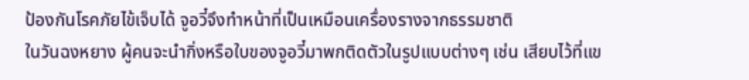ป้องกันโรคภัยไข้เจ็บได้ จูอวี๋จึงทำหน้าที่เป็นเหมือนเครื่องรางจากธรรมชาติ
ในวันฉงหยาง ผู้คนจะนำกิ่งหรือใบของจูอวี๋มาพกติดตัวในรูปแบบต่างๆ เช่น เสียบไว้ที่แข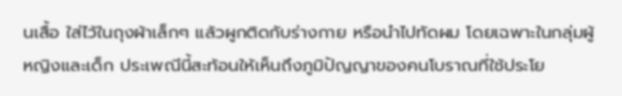นเสื้อ ใส่ไว้ในถุงผ้าเล็กๆ แล้วผูกติดกับร่างกาย หรือนำไปทัดผม โดยเฉพาะในกลุ่มผู้หญิงและเด็ก ประเพณีนี้สะท้อนให้เห็นถึงภูมิปัญญาของคนโบราณที่ใช้ประโย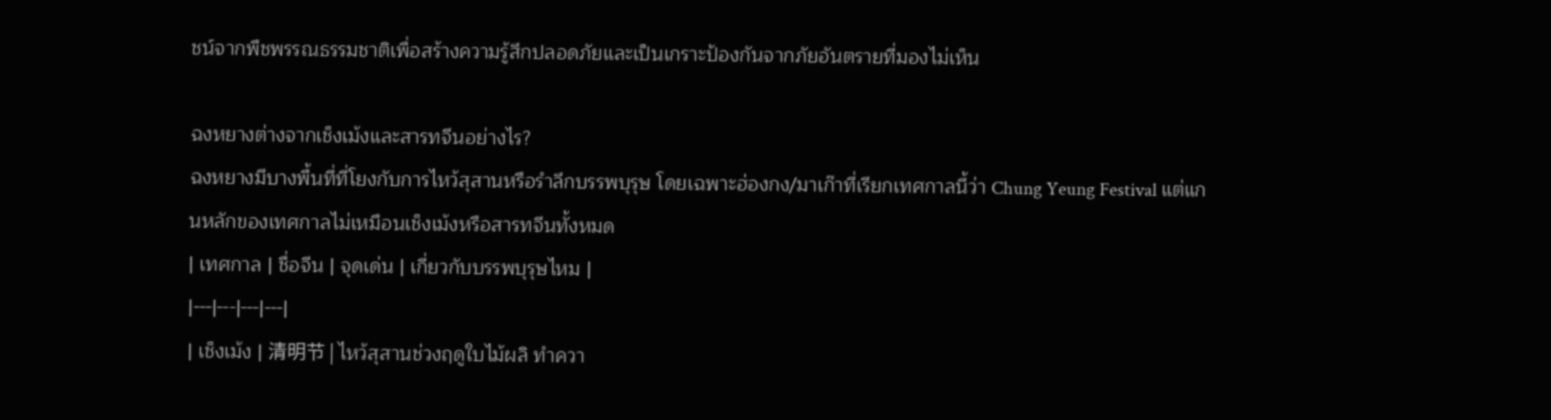ชน์จากพืชพรรณธรรมชาติเพื่อสร้างความรู้สึกปลอดภัยและเป็นเกราะป้องกันจากภัยอันตรายที่มองไม่เห็น

ฉงหยางต่างจากเช็งเม้งและสารทจีนอย่างไร?
ฉงหยางมีบางพื้นที่ที่โยงกับการไหว้สุสานหรือรำลึกบรรพบุรุษ โดยเฉพาะฮ่องกง/มาเก๊าที่เรียกเทศกาลนี้ว่า Chung Yeung Festival แต่แกนหลักของเทศกาลไม่เหมือนเช็งเม้งหรือสารทจีนทั้งหมด
| เทศกาล | ชื่อจีน | จุดเด่น | เกี่ยวกับบรรพบุรุษไหม |
|---|---|---|---|
| เช็งเม้ง | 清明节 | ไหว้สุสานช่วงฤดูใบไม้ผลิ ทำควา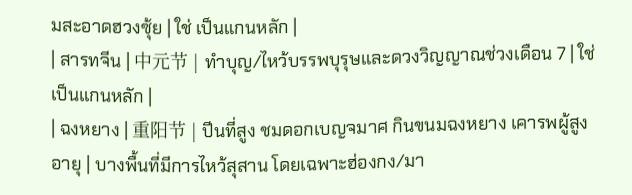มสะอาดฮวงซุ้ย | ใช่ เป็นแกนหลัก |
| สารทจีน | 中元节 | ทำบุญ/ไหว้บรรพบุรุษและดวงวิญญาณช่วงเดือน 7 | ใช่ เป็นแกนหลัก |
| ฉงหยาง | 重阳节 | ปีนที่สูง ชมดอกเบญจมาศ กินขนมฉงหยาง เคารพผู้สูงอายุ | บางพื้นที่มีการไหว้สุสาน โดยเฉพาะฮ่องกง/มา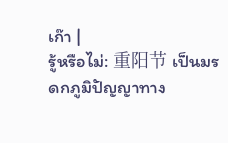เก๊า |
รู้หรือไม่: 重阳节 เป็นมรดกภูมิปัญญาทาง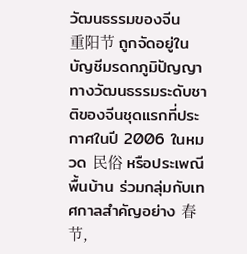วัฒนธรรมของจีน
重阳节 ถูกจัดอยู่ในบัญชีมรดกภูมิปัญญาทางวัฒนธรรมระดับชาติของจีนชุดแรกที่ประกาศในปี 2006 ในหมวด 民俗 หรือประเพณีพื้นบ้าน ร่วมกลุ่มกับเทศกาลสำคัญอย่าง 春节,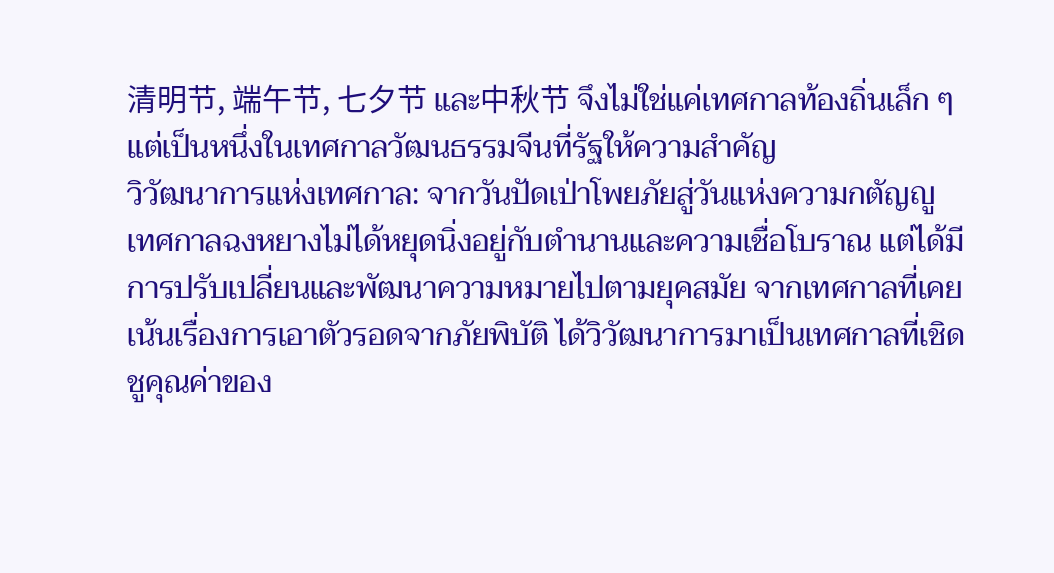清明节, 端午节, 七夕节 และ中秋节 จึงไม่ใช่แค่เทศกาลท้องถิ่นเล็ก ๆ แต่เป็นหนึ่งในเทศกาลวัฒนธรรมจีนที่รัฐให้ความสำคัญ
วิวัฒนาการแห่งเทศกาล: จากวันปัดเป่าโพยภัยสู่วันแห่งความกตัญญู
เทศกาลฉงหยางไม่ได้หยุดนิ่งอยู่กับตำนานและความเชื่อโบราณ แต่ได้มีการปรับเปลี่ยนและพัฒนาความหมายไปตามยุคสมัย จากเทศกาลที่เคยเน้นเรื่องการเอาตัวรอดจากภัยพิบัติ ได้วิวัฒนาการมาเป็นเทศกาลที่เชิดชูคุณค่าของ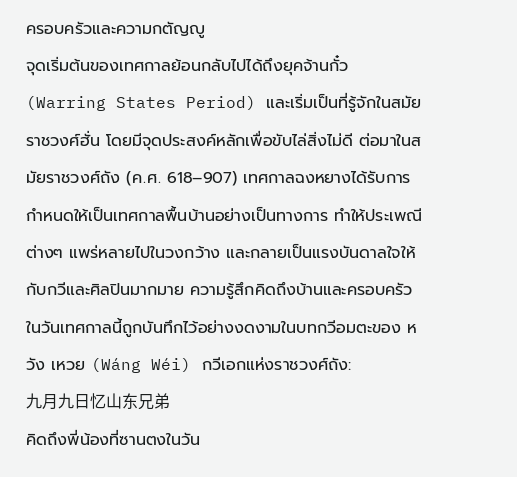ครอบครัวและความกตัญญู
จุดเริ่มต้นของเทศกาลย้อนกลับไปได้ถึงยุคจ้านกั๋ว (Warring States Period) และเริ่มเป็นที่รู้จักในสมัยราชวงศ์ฮั่น โดยมีจุดประสงค์หลักเพื่อขับไล่สิ่งไม่ดี ต่อมาในสมัยราชวงศ์ถัง (ค.ศ. 618–907) เทศกาลฉงหยางได้รับการกำหนดให้เป็นเทศกาลพื้นบ้านอย่างเป็นทางการ ทำให้ประเพณีต่างๆ แพร่หลายไปในวงกว้าง และกลายเป็นแรงบันดาลใจให้กับกวีและศิลปินมากมาย ความรู้สึกคิดถึงบ้านและครอบครัวในวันเทศกาลนี้ถูกบันทึกไว้อย่างงดงามในบทกวีอมตะของ หวัง เหวย (Wáng Wéi) กวีเอกแห่งราชวงศ์ถัง:
九月九日忆山东兄弟
คิดถึงพี่น้องที่ซานตงในวัน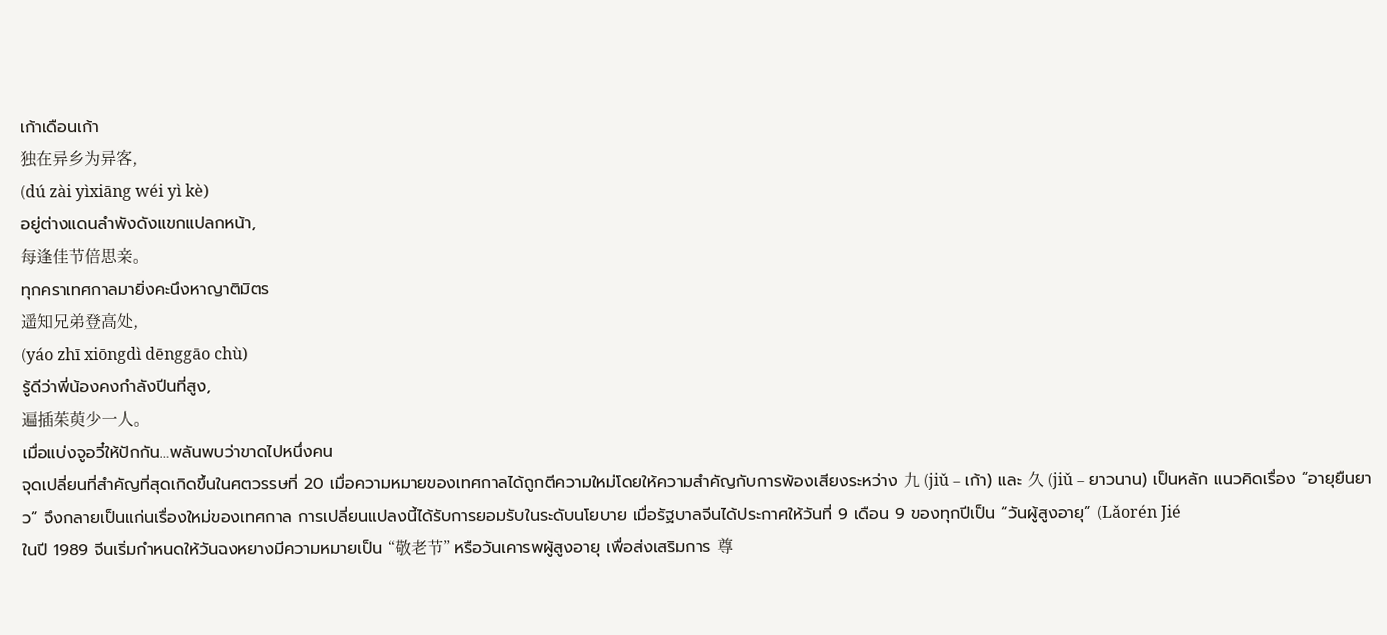เก้าเดือนเก้า
独在异乡为异客,
(dú zài yìxiāng wéi yì kè)
อยู่ต่างแดนลำพังดังแขกแปลกหน้า,
每逢佳节倍思亲。
ทุกคราเทศกาลมายิ่งคะนึงหาญาติมิตร
遥知兄弟登高处,
(yáo zhī xiōngdì dēnggāo chù)
รู้ดีว่าพี่น้องคงกำลังปีนที่สูง,
遍插茱萸少一人。
เมื่อแบ่งจูอวี๋ให้ปักกัน…พลันพบว่าขาดไปหนึ่งคน
จุดเปลี่ยนที่สำคัญที่สุดเกิดขึ้นในศตวรรษที่ 20 เมื่อความหมายของเทศกาลได้ถูกตีความใหม่โดยให้ความสำคัญกับการพ้องเสียงระหว่าง 九 (jiǔ – เก้า) และ 久 (jiǔ – ยาวนาน) เป็นหลัก แนวคิดเรื่อง “อายุยืนยาว” จึงกลายเป็นแก่นเรื่องใหม่ของเทศกาล การเปลี่ยนแปลงนี้ได้รับการยอมรับในระดับนโยบาย เมื่อรัฐบาลจีนได้ประกาศให้วันที่ 9 เดือน 9 ของทุกปีเป็น “วันผู้สูงอายุ” (Lǎorén Jié
ในปี 1989 จีนเริ่มกำหนดให้วันฉงหยางมีความหมายเป็น “敬老节” หรือวันเคารพผู้สูงอายุ เพื่อส่งเสริมการ 尊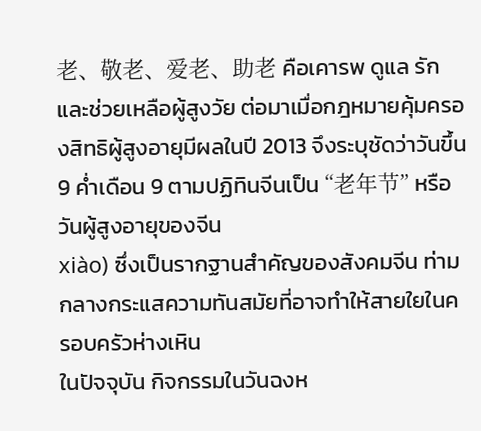老、敬老、爱老、助老 คือเคารพ ดูแล รัก และช่วยเหลือผู้สูงวัย ต่อมาเมื่อกฎหมายคุ้มครองสิทธิผู้สูงอายุมีผลในปี 2013 จึงระบุชัดว่าวันขึ้น 9 ค่ำเดือน 9 ตามปฏิทินจีนเป็น “老年节” หรือวันผู้สูงอายุของจีน
xiào) ซึ่งเป็นรากฐานสำคัญของสังคมจีน ท่ามกลางกระแสความทันสมัยที่อาจทำให้สายใยในครอบครัวห่างเหิน
ในปัจจุบัน กิจกรรมในวันฉงห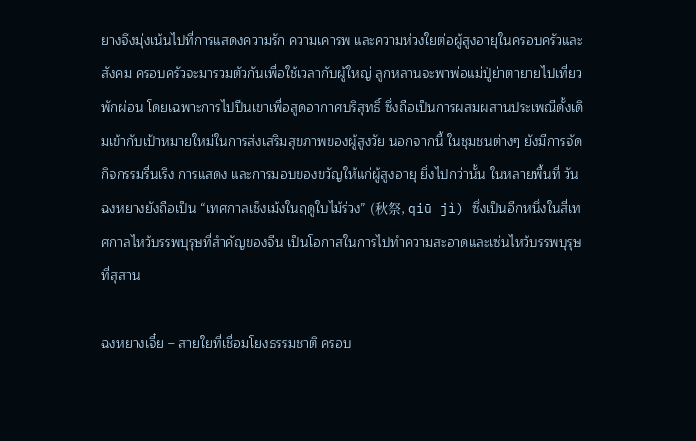ยางจึงมุ่งเน้นไปที่การแสดงความรัก ความเคารพ และความห่วงใยต่อผู้สูงอายุในครอบครัวและสังคม ครอบครัวจะมารวมตัวกันเพื่อใช้เวลากับผู้ใหญ่ ลูกหลานจะพาพ่อแม่ปู่ย่าตายายไปเที่ยวพักผ่อน โดยเฉพาะการไปปีนเขาเพื่อสูดอากาศบริสุทธิ์ ซึ่งถือเป็นการผสมผสานประเพณีดั้งเดิมเข้ากับเป้าหมายใหม่ในการส่งเสริมสุขภาพของผู้สูงวัย นอกจากนี้ ในชุมชนต่างๆ ยังมีการจัดกิจกรรมรื่นเริง การแสดง และการมอบของขวัญให้แก่ผู้สูงอายุ ยิ่งไปกว่านั้น ในหลายพื้นที่ วันฉงหยางยังถือเป็น “เทศกาลเช็งเม้งในฤดูใบไม้ร่วง” (秋祭, qiū jì) ซึ่งเป็นอีกหนึ่งในสี่เทศกาลไหว้บรรพบุรุษที่สำคัญของจีน เป็นโอกาสในการไปทำความสะอาดและเซ่นไหว้บรรพบุรุษที่สุสาน

ฉงหยางเจี๋ย – สายใยที่เชื่อมโยงธรรมชาติ ครอบ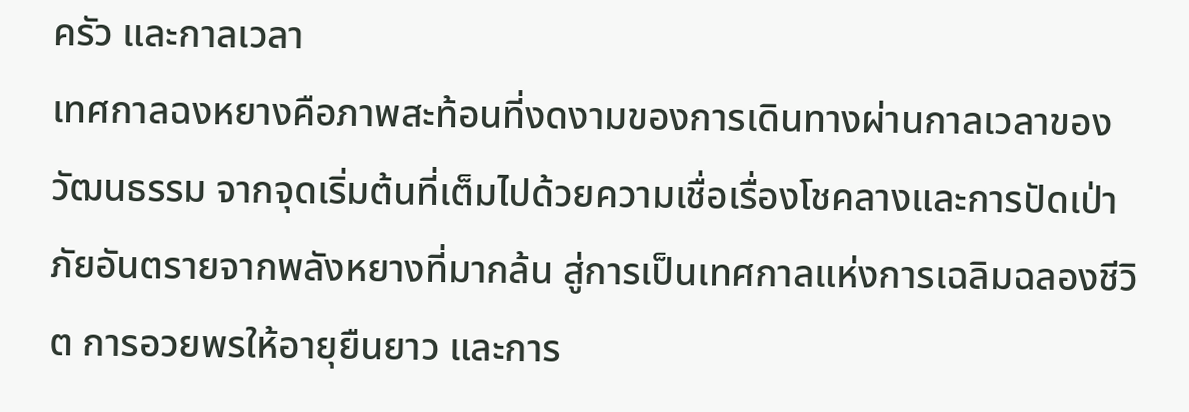ครัว และกาลเวลา
เทศกาลฉงหยางคือภาพสะท้อนที่งดงามของการเดินทางผ่านกาลเวลาของวัฒนธรรม จากจุดเริ่มต้นที่เต็มไปด้วยความเชื่อเรื่องโชคลางและการปัดเป่าภัยอันตรายจากพลังหยางที่มากล้น สู่การเป็นเทศกาลแห่งการเฉลิมฉลองชีวิต การอวยพรให้อายุยืนยาว และการ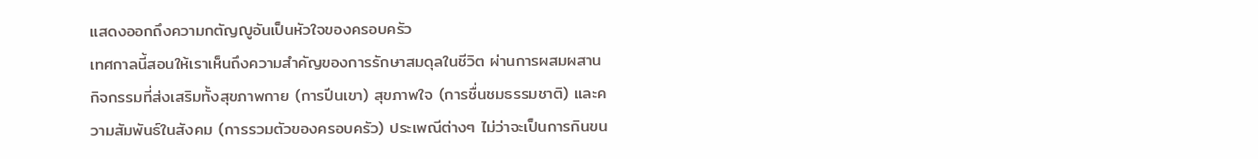แสดงออกถึงความกตัญญูอันเป็นหัวใจของครอบครัว
เทศกาลนี้สอนให้เราเห็นถึงความสำคัญของการรักษาสมดุลในชีวิต ผ่านการผสมผสานกิจกรรมที่ส่งเสริมทั้งสุขภาพกาย (การปีนเขา) สุขภาพใจ (การชื่นชมธรรมชาติ) และความสัมพันธ์ในสังคม (การรวมตัวของครอบครัว) ประเพณีต่างๆ ไม่ว่าจะเป็นการกินขน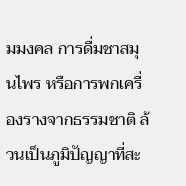มมงคล การดื่มชาสมุนไพร หรือการพกเครื่องรางจากธรรมชาติ ล้วนเป็นภูมิปัญญาที่สะ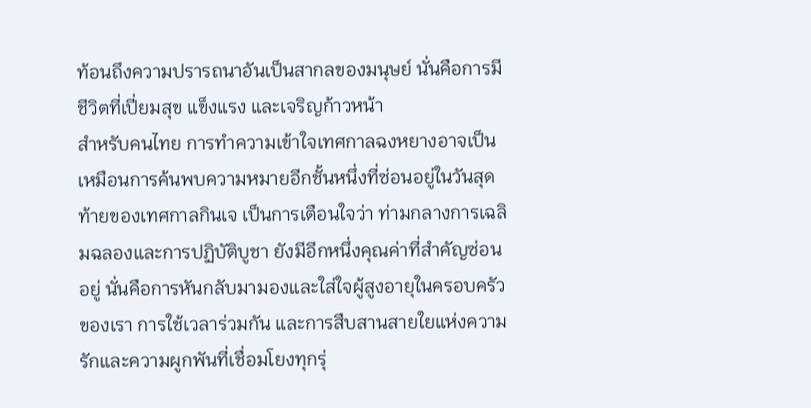ท้อนถึงความปรารถนาอันเป็นสากลของมนุษย์ นั่นคือการมีชีวิตที่เปี่ยมสุข แข็งแรง และเจริญก้าวหน้า
สำหรับคนไทย การทำความเข้าใจเทศกาลฉงหยางอาจเป็นเหมือนการค้นพบความหมายอีกชั้นหนึ่งที่ซ่อนอยู่ในวันสุดท้ายของเทศกาลกินเจ เป็นการเตือนใจว่า ท่ามกลางการเฉลิมฉลองและการปฏิบัติบูชา ยังมีอีกหนึ่งคุณค่าที่สำคัญซ่อนอยู่ นั่นคือการหันกลับมามองและใส่ใจผู้สูงอายุในครอบครัวของเรา การใช้เวลาร่วมกัน และการสืบสานสายใยแห่งความรักและความผูกพันที่เชื่อมโยงทุกรุ่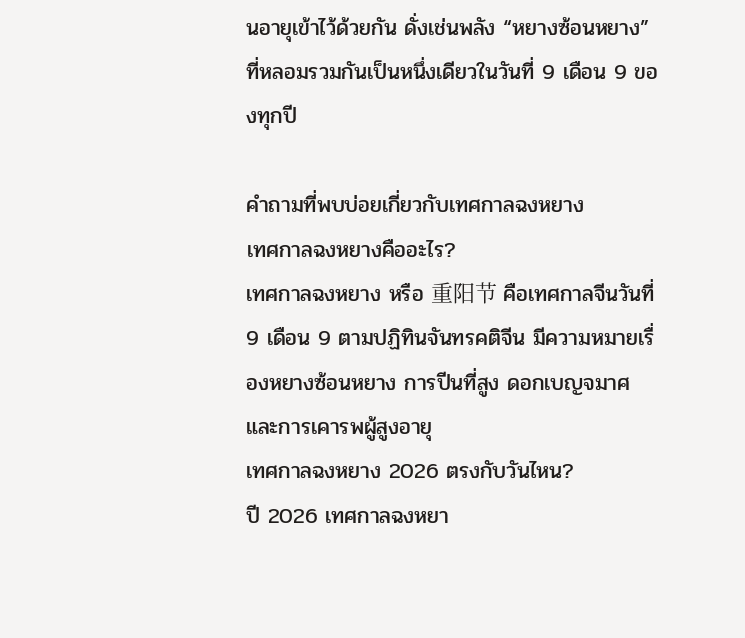นอายุเข้าไว้ด้วยกัน ดั่งเช่นพลัง “หยางซ้อนหยาง” ที่หลอมรวมกันเป็นหนึ่งเดียวในวันที่ 9 เดือน 9 ของทุกปี

คำถามที่พบบ่อยเกี่ยวกับเทศกาลฉงหยาง
เทศกาลฉงหยางคืออะไร?
เทศกาลฉงหยาง หรือ 重阳节 คือเทศกาลจีนวันที่ 9 เดือน 9 ตามปฏิทินจันทรคติจีน มีความหมายเรื่องหยางซ้อนหยาง การปีนที่สูง ดอกเบญจมาศ และการเคารพผู้สูงอายุ
เทศกาลฉงหยาง 2026 ตรงกับวันไหน?
ปี 2026 เทศกาลฉงหยา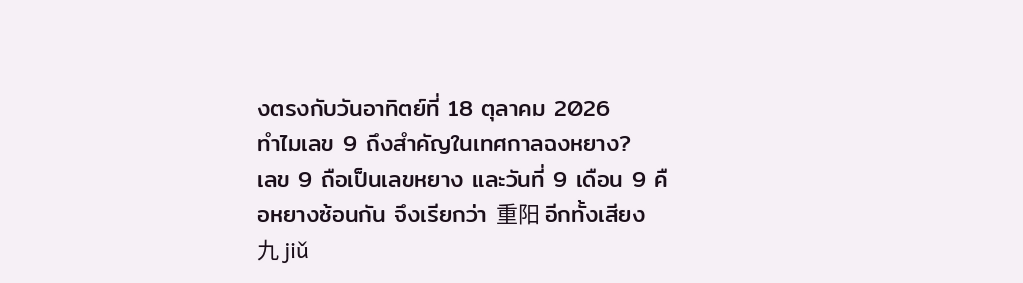งตรงกับวันอาทิตย์ที่ 18 ตุลาคม 2026
ทำไมเลข 9 ถึงสำคัญในเทศกาลฉงหยาง?
เลข 9 ถือเป็นเลขหยาง และวันที่ 9 เดือน 9 คือหยางซ้อนกัน จึงเรียกว่า 重阳 อีกทั้งเสียง 九 jiǔ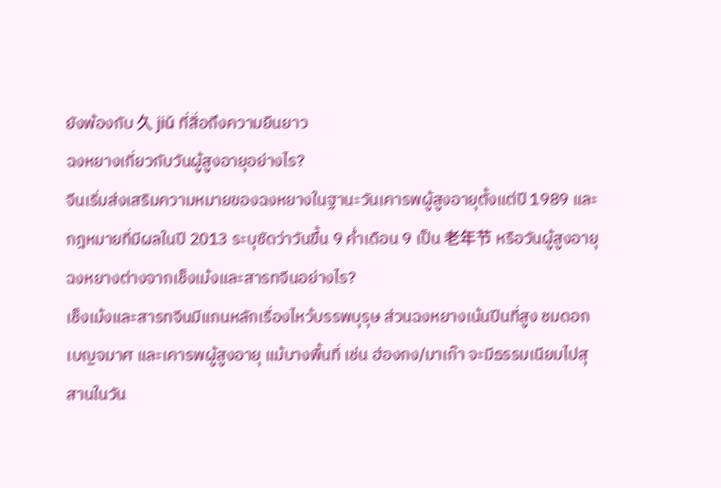ยังพ้องกับ 久 jiǔ ที่สื่อถึงความยืนยาว
ฉงหยางเกี่ยวกับวันผู้สูงอายุอย่างไร?
จีนเริ่มส่งเสริมความหมายของฉงหยางในฐานะวันเคารพผู้สูงอายุตั้งแต่ปี 1989 และกฎหมายที่มีผลในปี 2013 ระบุชัดว่าวันขึ้น 9 ค่ำเดือน 9 เป็น 老年节 หรือวันผู้สูงอายุ
ฉงหยางต่างจากเช็งเม้งและสารทจีนอย่างไร?
เช็งเม้งและสารทจีนมีแกนหลักเรื่องไหว้บรรพบุรุษ ส่วนฉงหยางเน้นปีนที่สูง ชมดอกเบญจมาศ และเคารพผู้สูงอายุ แม้บางพื้นที่ เช่น ฮ่องกง/มาเก๊า จะมีธรรมเนียมไปสุสานในวัน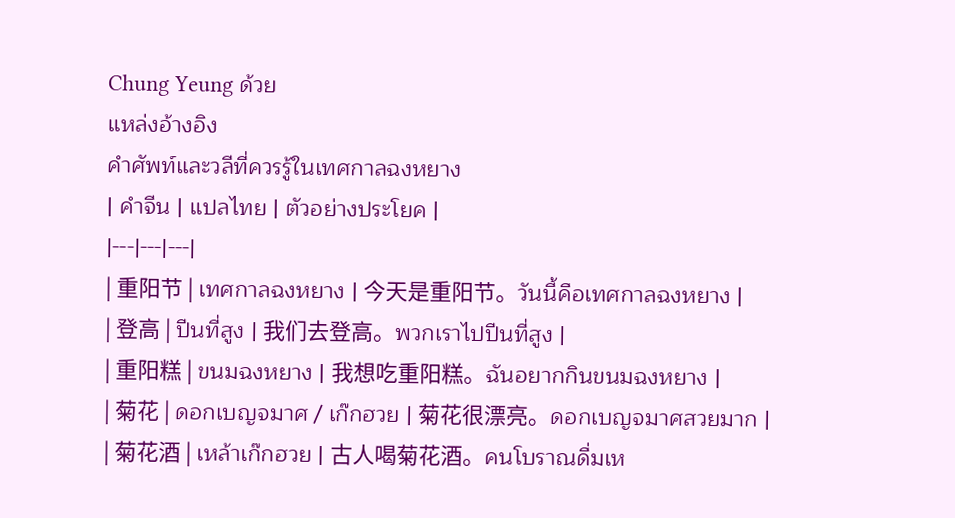Chung Yeung ด้วย
แหล่งอ้างอิง
คำศัพท์และวลีที่ควรรู้ในเทศกาลฉงหยาง
| คำจีน | แปลไทย | ตัวอย่างประโยค |
|---|---|---|
| 重阳节 | เทศกาลฉงหยาง | 今天是重阳节。วันนี้คือเทศกาลฉงหยาง |
| 登高 | ปีนที่สูง | 我们去登高。พวกเราไปปีนที่สูง |
| 重阳糕 | ขนมฉงหยาง | 我想吃重阳糕。ฉันอยากกินขนมฉงหยาง |
| 菊花 | ดอกเบญจมาศ / เก๊กฮวย | 菊花很漂亮。ดอกเบญจมาศสวยมาก |
| 菊花酒 | เหล้าเก๊กฮวย | 古人喝菊花酒。คนโบราณดื่มเห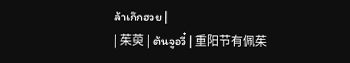ล้าเก๊กฮวย |
| 茱萸 | ต้นจูอวี๋ | 重阳节有佩茱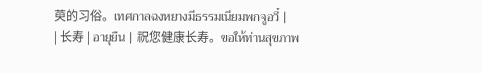萸的习俗。เทศกาลฉงหยางมีธรรมเนียมพกจูอวี๋ |
| 长寿 | อายุยืน | 祝您健康长寿。ขอให้ท่านสุขภาพ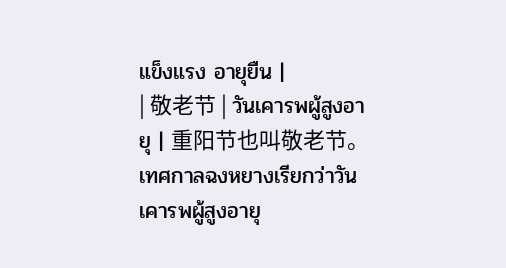แข็งแรง อายุยืน |
| 敬老节 | วันเคารพผู้สูงอายุ | 重阳节也叫敬老节。เทศกาลฉงหยางเรียกว่าวันเคารพผู้สูงอายุ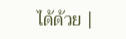ได้ด้วย |